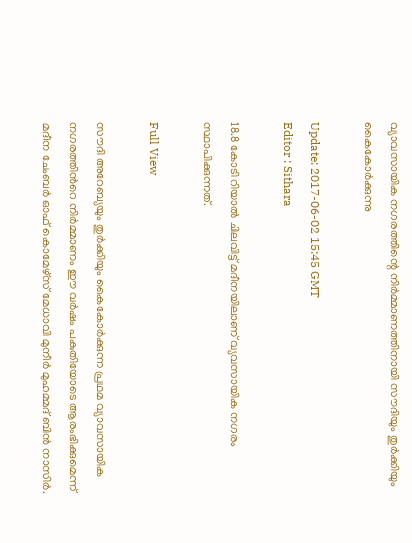വ്യാവസായിക നഗരത്തിന്റെ നിര്‍മ്മാണത്തിനായി സൗദിയും തുര്‍ക്കിയും കൈകോര്‍ക്കുന്നു

Update: 2017-06-02 15:45 GMT
Editor : Sithara

18.8 കോടി റിയാല്‍ ചിലവിട്ട് മദീനയിലാണ് വ്യവസായിക നഗരം സ്ഥാപിക്കുന്നത്.

Full View

സൗദി അറേബ്യയും തുര്‍ക്കിയും കൈകോര്‍ക്കുന്ന പ്രഥമ വ്യാവസായിക നഗരത്തിന്‍റെ നിര്‍മ്മാണം ഈ വര്‍ഷം പകുതിയോടെ ആരംഭിക്കുമെന്ന് മദീന ചേംബര്‍ ഓഫ് കൊമേഴ്സ് മേധാവി മുനീര്‍ മുഹമ്മദ് ബിന്‍ നാസിര്‍.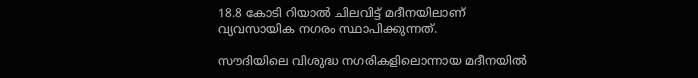18.8 കോടി റിയാല്‍ ചിലവിട്ട് മദീനയിലാണ് വ്യവസായിക നഗരം സ്ഥാപിക്കുന്നത്.

സൗദിയിലെ വിശുദ്ധ നഗരികളിലൊന്നായ മദീനയില്‍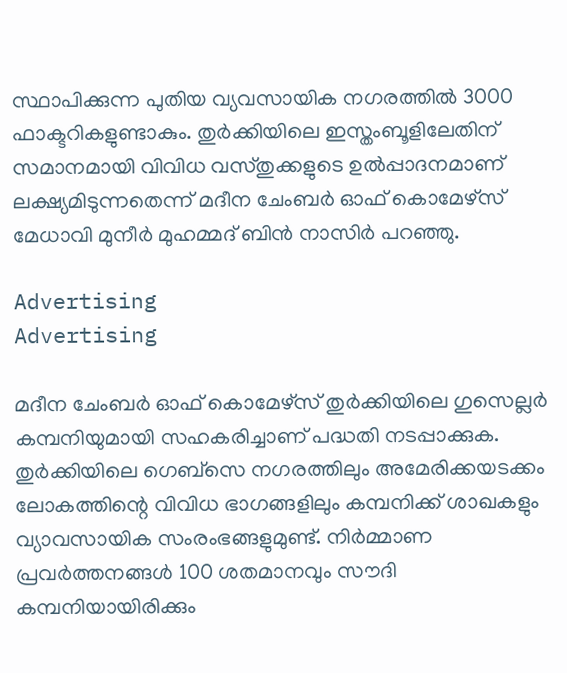സ്ഥാപിക്കുന്ന പുതിയ വ്യവസായിക നഗരത്തില്‍ 3000 ഫാക്ടറികളുണ്ടാകും. തുര്‍ക്കിയിലെ ഇസ്തംബൂളിലേതിന് സമാനമായി വിവിധ വസ്തുക്കളുടെ ഉല്‍പ്പാദനമാണ് ലക്ഷ്യമിടുന്നതെന്ന് മദീന ചേംബര്‍ ഓഫ് കൊമേഴ്സ് മേധാവി മുനീര്‍ മുഹമ്മദ് ബിന്‍ നാസിര്‍ പറഞ്ഞു.

Advertising
Advertising

മദീന ചേംബര്‍ ഓഫ് കൊമേഴ്സ് തുര്‍ക്കിയിലെ ഗുസെല്ലര്‍ കമ്പനിയുമായി സഹകരിച്ചാണ് പദ്ധതി നടപ്പാക്കുക. തുര്‍ക്കിയിലെ ഗെബ്സെ നഗരത്തിലും അമേരിക്കയടക്കം ലോകത്തിന്റെ വിവിധ ഭാഗങ്ങളിലും കമ്പനിക്ക് ശാഖകളും വ്യാവസായിക സംരംഭങ്ങളുമുണ്ട്. നിര്‍മ്മാണ പ്രവര്‍ത്തനങ്ങള്‍ 100 ശതമാനവും സൗദി കമ്പനിയായിരിക്കും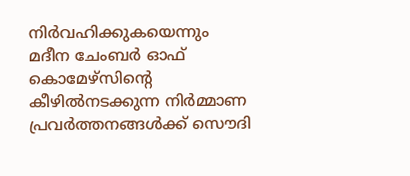നിര്‍വഹിക്കുകയെന്നും മദീന ചേംബര്‍ ഓഫ് കൊമേഴ്സിന്റെ കീഴില്‍നടക്കുന്ന നിര്‍മ്മാണ പ്രവര്‍ത്തനങ്ങള്‍ക്ക് സൌദി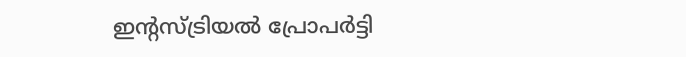ഇന്റസ്ട്രിയല്‍ പ്രോപര്‍ട്ടി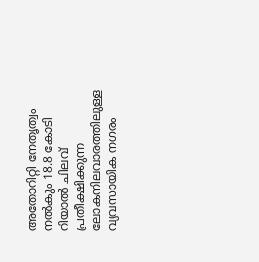അതോറിറ്റി നേതൃത്വം നല്‍കും 18.8 കോടി റിയാല്‍ ചിലവ് പ്രതീക്ഷിക്കുന്ന ലോകനിലവാരത്തിലുള്ള വ്യവസായിക നഗരം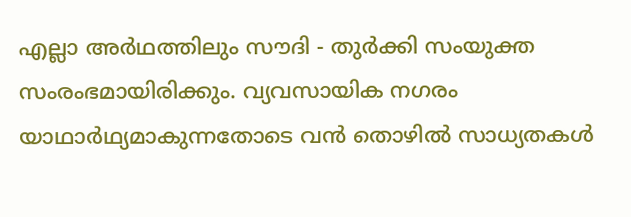എല്ലാ അര്‍ഥത്തിലും സൗദി - തുര്‍ക്കി സംയുക്ത സംരംഭമായിരിക്കും. വ്യവസായിക നഗരം യാഥാര്‍ഥ്യമാകുന്നതോടെ വന്‍ തൊഴില്‍ സാധ്യതകള്‍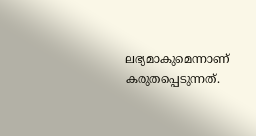ലഭ്യമാകുമെന്നാണ് കരുതപ്പെടുന്നത്.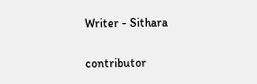Writer - Sithara

contributor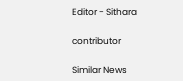Editor - Sithara

contributor

Similar News